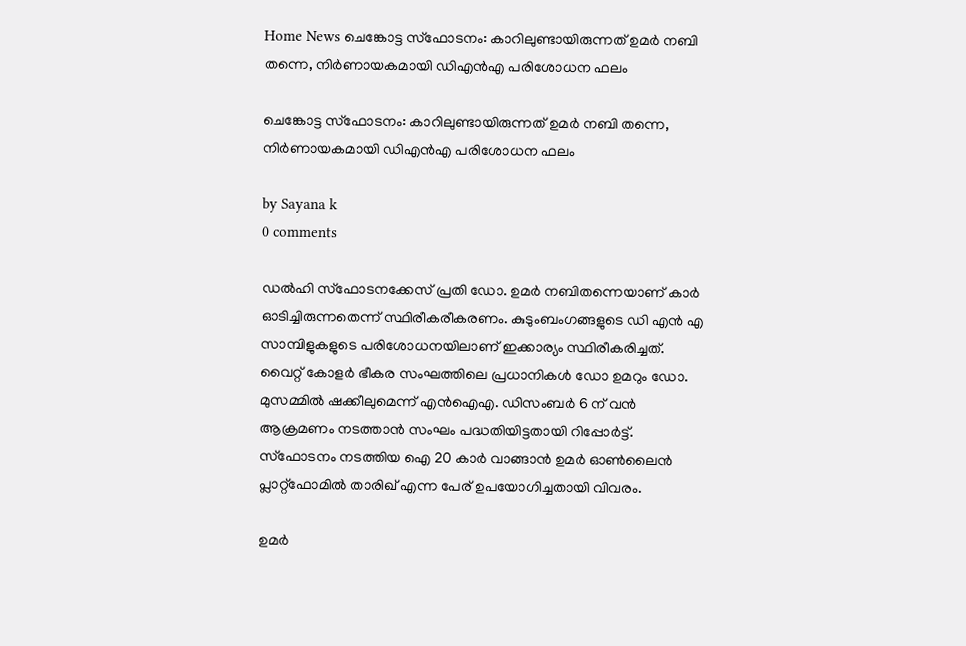Home News ചെങ്കോട്ട സ്‌ഫോടനം: കാറിലുണ്ടായിരുന്നത് ഉമര്‍ നബി തന്നെ, നിര്‍ണായകമായി ഡിഎന്‍എ പരിശോധന ഫലം

ചെങ്കോട്ട സ്‌ഫോടനം: കാറിലുണ്ടായിരുന്നത് ഉമര്‍ നബി തന്നെ, നിര്‍ണായകമായി ഡിഎന്‍എ പരിശോധന ഫലം

by Sayana k
0 comments

ഡൽഹി സ്ഫോടനക്കേസ് പ്രതി ഡോ. ഉമർ നബിതന്നെയാണ് കാർ ഓടിച്ചിരുന്നതെന്ന് സ്ഥിരീകരീകരണം. കുടുംബംഗങ്ങളുടെ ഡി എൻ എ സാമ്പിളുകളുടെ പരിശോധനയിലാണ് ഇക്കാര്യം സ്ഥിരീകരിച്ചത്. വൈറ്റ് കോളർ ഭീകര സംഘത്തിലെ പ്രധാനികൾ ഡോ ഉമറും ഡോ. മുസമ്മിൽ ഷക്കീലുമെന്ന് എൻഐഎ. ഡിസംബർ 6 ന് വൻ ആക്രമണം നടത്താൻ സംഘം പദ്ധതിയിട്ടതായി റിപ്പോർട്ട്. സ്ഫോടനം നടത്തിയ ഐ 20 കാർ വാങ്ങാൻ ഉമർ ഓൺലൈൻ പ്ലാറ്റ്‌ഫോമിൽ താരിഖ് എന്ന പേര് ഉപയോഗിച്ചതായി വിവരം.

ഉമർ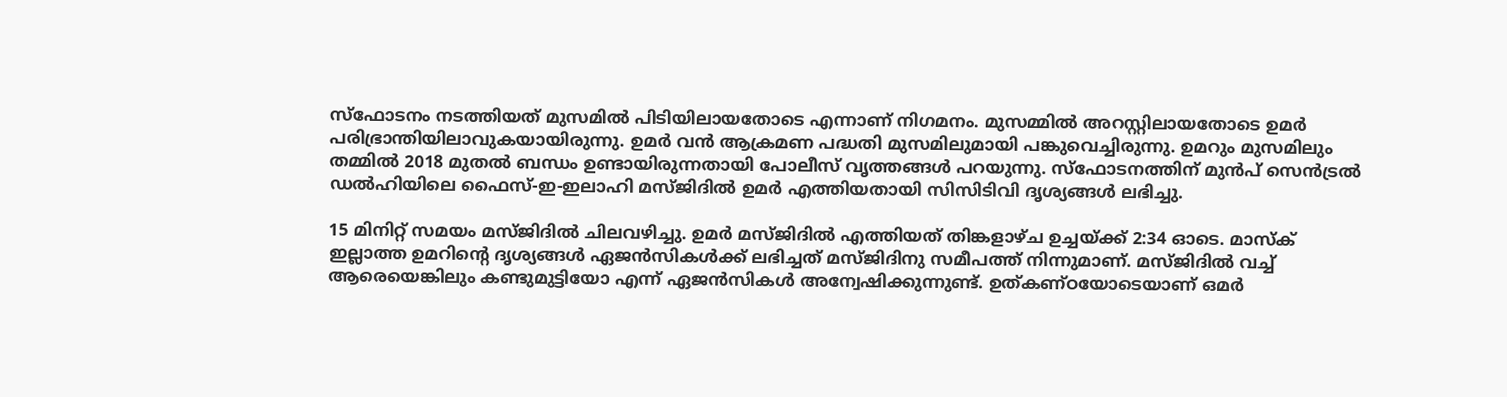സ്ഫോടനം നടത്തിയത് മുസമിൽ പിടിയിലായതോടെ എന്നാണ് നിഗമനം. മുസമ്മിൽ അറസ്റ്റിലായതോടെ ഉമർ പരിഭ്രാന്തിയിലാവുകയായിരുന്നു. ഉമർ വൻ ആക്രമണ പദ്ധതി മുസമിലുമായി പങ്കുവെച്ചിരുന്നു. ഉമറും മുസമിലും തമ്മിൽ 2018 മുതൽ ബന്ധം ഉണ്ടായിരുന്നതായി പോലീസ് വൃത്തങ്ങൾ പറയുന്നു. സ്ഫോടനത്തിന് മുൻപ് സെൻട്രൽ ഡൽഹിയിലെ ഫൈസ്-ഇ-ഇലാഹി മസ്ജിദിൽ ഉമർ എത്തിയതായി സിസിടിവി ദൃശ്യങ്ങൾ ലഭിച്ചു.

15 മിനിറ്റ് സമയം മസ്ജിദിൽ ചിലവഴിച്ചു. ഉമർ മസ്ജിദിൽ എത്തിയത് തിങ്കളാഴ്ച ഉച്ചയ്ക്ക് 2:34 ഓടെ. മാസ്ക് ഇല്ലാത്ത ഉമറിന്റെ ദൃശ്യങ്ങൾ ഏജൻസികൾക്ക് ലഭിച്ചത് മസ്ജിദിനു സമീപത്ത് നിന്നുമാണ്. മസ്ജിദിൽ വച്ച് ആരെയെങ്കിലും കണ്ടുമുട്ടിയോ എന്ന് ഏജൻസികൾ അന്വേഷിക്കുന്നുണ്ട്. ഉത്കണ്ഠയോടെയാണ് ഒമർ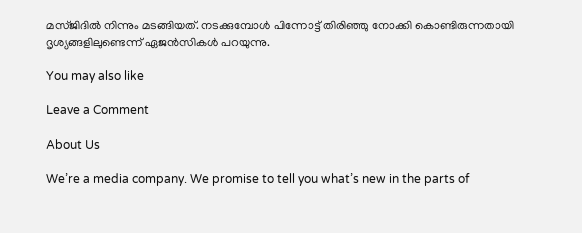മസ്ജിദിൽ നിന്നും മടങ്ങിയത്. നടക്കുമ്പോൾ പിന്നോട്ട് തിരിഞ്ഞു നോക്കി കൊണ്ടിരുന്നതായി ദൃശ്യങ്ങളിലുണ്ടെന്ന് ഏജൻസികൾ പറയുന്നു.

You may also like

Leave a Comment

About Us

We’re a media company. We promise to tell you what’s new in the parts of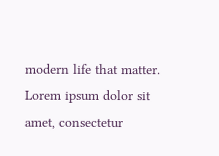modern life that matter. Lorem ipsum dolor sit amet, consectetur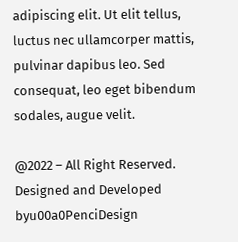adipiscing elit. Ut elit tellus, luctus nec ullamcorper mattis, pulvinar dapibus leo. Sed consequat, leo eget bibendum sodales, augue velit.

@2022 – All Right Reserved. Designed and Developed byu00a0PenciDesign